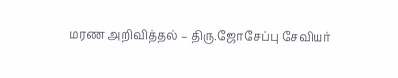மரண அறிவித்தல் – திரு.ஜோசேப்பு சேவியர்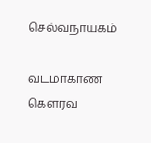செல்வநாயகம்

வடமாகாண கௌரவ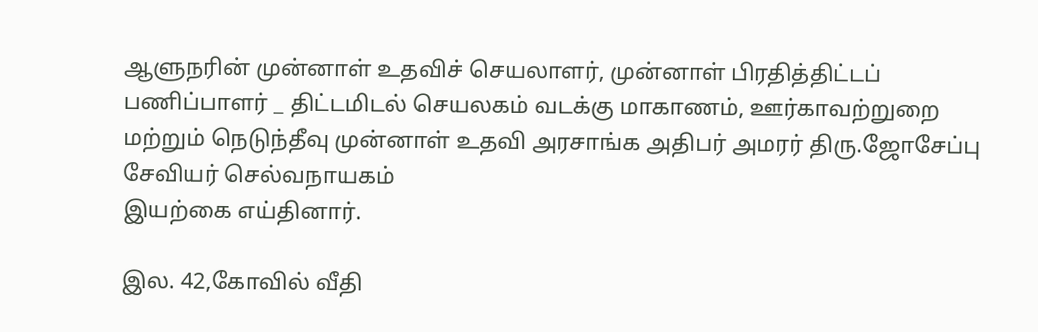ஆளுநரின் முன்னாள் உதவிச் செயலாளர், முன்னாள் பிரதித்திட்டப் பணிப்பாளர் _ திட்டமிடல் செயலகம் வடக்கு மாகாணம், ஊர்காவற்றுறை மற்றும் நெடுந்தீவு முன்னாள் உதவி அரசாங்க அதிபர் அமரர் திரு.ஜோசேப்பு சேவியர் செல்வநாயகம்
இயற்கை எய்தினார்.

இல. 42,கோவில் வீதி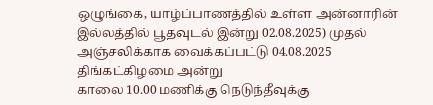ஒழுங்கை, யாழ்ப்பாணத்தில் உள்ள அன்னாரின் இல்லத்தில் பூதவுடல் இன்று 02.08.2025) முதல் அஞ்சலிக்காக வைக்கப்பட்டு 04.08.2025 திங்கட்கிழமை அன்று
காலை 10.00 மணிக்கு நெடுந்தீவுக்கு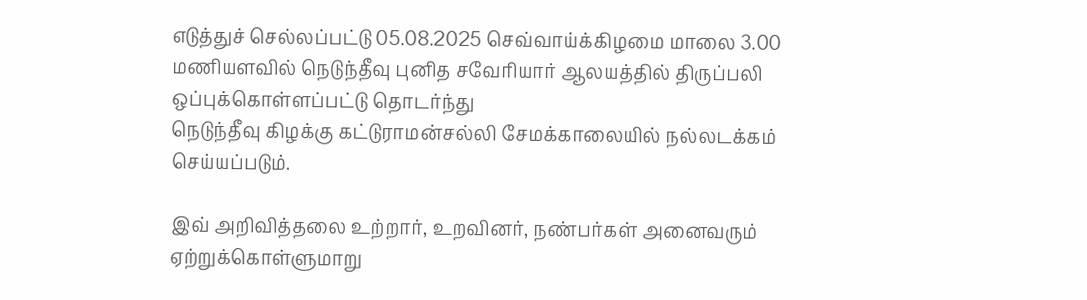எடுத்துச் செல்லப்பட்டு 05.08.2025 செவ்வாய்க்கிழமை மாலை 3.00 மணியளவில் நெடுந்தீவு புனித சவேரியார் ஆலயத்தில் திருப்பலி ஒப்புக்கொள்ளப்பட்டு தொடர்ந்து
நெடுந்தீவு கிழக்கு கட்டுராமன்சல்லி சேமக்காலையில் நல்லடக்கம் செய்யப்படும்.

இவ் அறிவித்தலை உற்றார், உறவினர், நண்பர்கள் அனைவரும் ஏற்றுக்கொள்ளுமாறு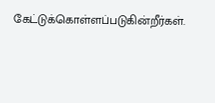கேட்டுக்கொள்ளப்படுகின்றீர்கள்.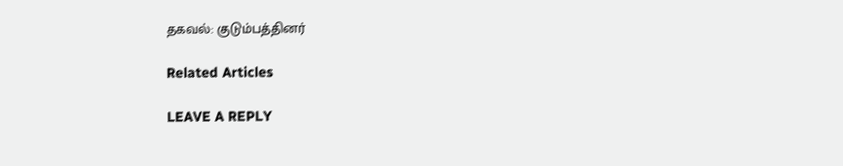தகவல்: குடும்பத்தினர்

Related Articles

LEAVE A REPLY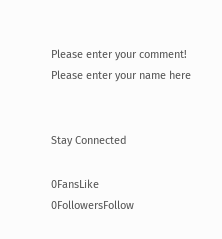Please enter your comment!
Please enter your name here


Stay Connected

0FansLike
0FollowersFollow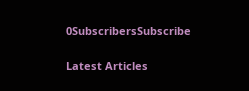0SubscribersSubscribe

Latest Articles